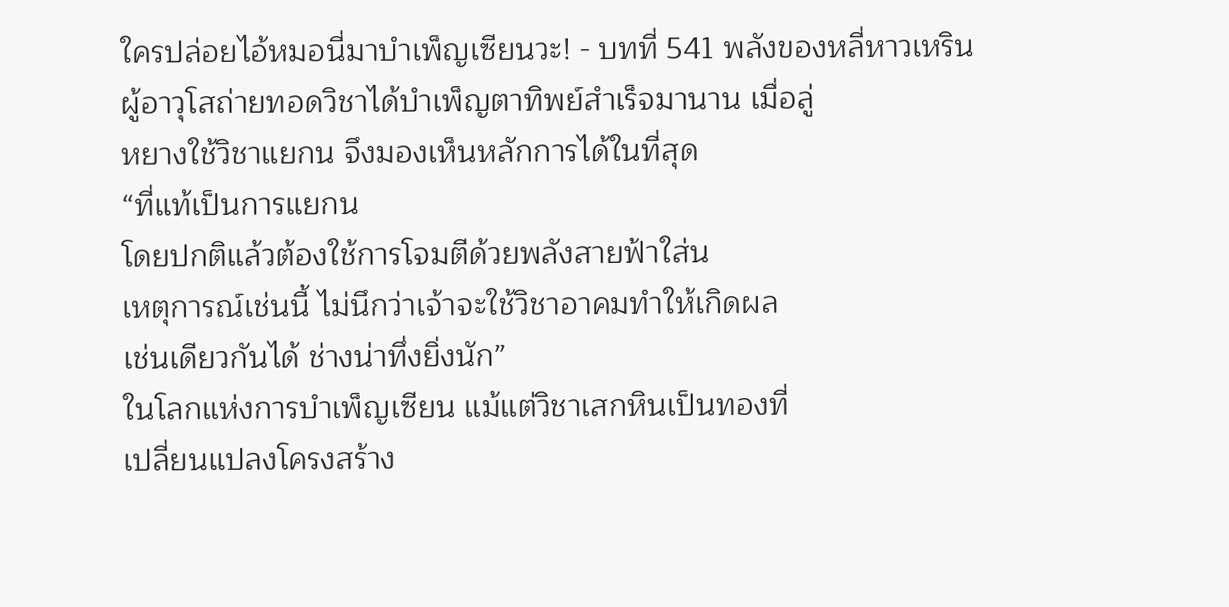ใครปล่อยไอ้หมอนี่มาบำเพ็ญเซียนวะ! - บทที่ 541 พลังของหลี่หาวเหริน
ผู้อาวุโสถ่ายทอดวิชาได้บำเพ็ญตาทิพย์สำเร็จมานาน เมื่อลู่
หยางใช้วิชาแยกน จึงมองเห็นหลักการได้ในที่สุด
“ที่แท้เป็นการแยกน
โดยปกติแล้วต้องใช้การโจมตีด้วยพลังสายฟ้าใส่น
เหตุการณ์เช่นนี้ ไม่นึกว่าเจ้าจะใช้วิชาอาคมทำให้เกิดผล
เช่นเดียวกันได้ ช่างน่าทึ่งยิ่งนัก”
ในโลกแห่งการบำเพ็ญเซียน แม้แต่วิชาเสกหินเป็นทองที่
เปลี่ยนแปลงโครงสร้าง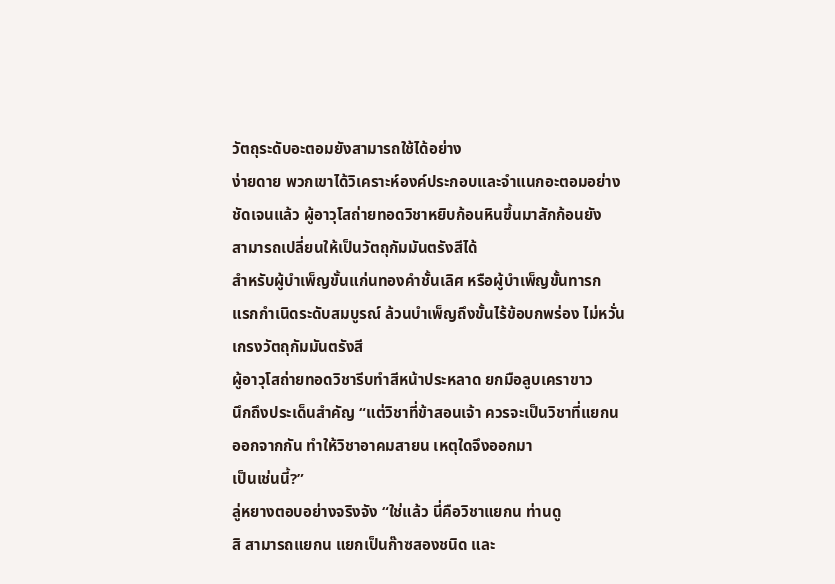วัตถุระดับอะตอมยังสามารถใช้ได้อย่าง
ง่ายดาย พวกเขาได้วิเคราะห์องค์ประกอบและจำแนกอะตอมอย่าง
ชัดเจนแล้ว ผู้อาวุโสถ่ายทอดวิชาหยิบก้อนหินขึ้นมาสักก้อนยัง
สามารถเปลี่ยนให้เป็นวัตถุกัมมันตรังสีได้
สำหรับผู้บำเพ็ญขั้นแก่นทองคำชั้นเลิศ หรือผู้บำเพ็ญขั้นทารก
แรกกำเนิดระดับสมบูรณ์ ล้วนบำเพ็ญถึงขั้นไร้ข้อบกพร่อง ไม่หวั่น
เกรงวัตถุกัมมันตรังสี
ผู้อาวุโสถ่ายทอดวิชารีบทำสีหน้าประหลาด ยกมือลูบเคราขาว
นึกถึงประเด็นสำคัญ “แต่วิชาที่ข้าสอนเจ้า ควรจะเป็นวิชาที่แยกน
ออกจากกัน ทำให้วิชาอาคมสายน เหตุใดจึงออกมา
เป็นเช่นนี้?”
ลู่หยางตอบอย่างจริงจัง “ใช่แล้ว นี่คือวิชาแยกน ท่านดู
สิ สามารถแยกน แยกเป็นก๊าซสองชนิด และ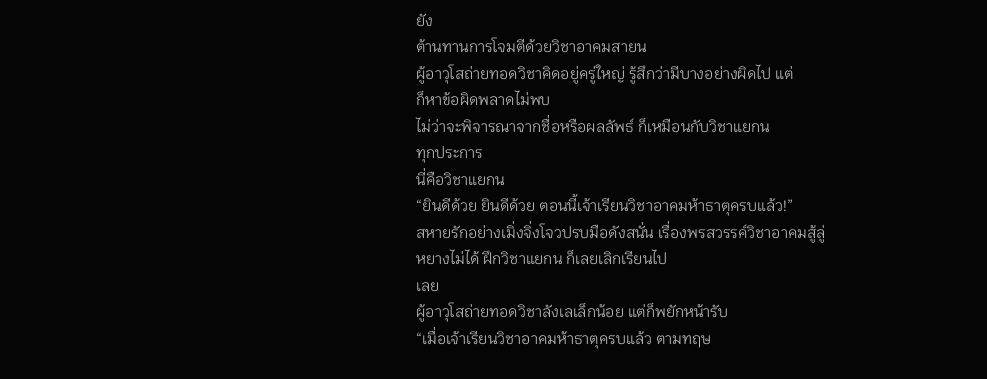ยัง
ต้านทานการโจมตีด้วยวิชาอาคมสายน
ผู้อาวุโสถ่ายทอดวิชาคิดอยู่ครู่ใหญ่ รู้สึกว่ามีบางอย่างผิดไป แต่
ก็หาข้อผิดพลาดไม่พบ
ไม่ว่าจะพิจารณาจากชื่อหรือผลลัพธ์ ก็เหมือนกับวิชาแยกน
ทุกประการ
นี่คือวิชาแยกน
“ยินดีด้วย ยินดีด้วย ตอนนี้เจ้าเรียนวิชาอาคมห้าธาตุครบแล้ว!”
สหายรักอย่างเมิ่งจิ่งโจวปรบมือดังสนั่น เรื่องพรสวรรค์วิชาอาคมสู้ลู่
หยางไม่ได้ ฝึกวิชาแยกน ก็เลยเลิกเรียนไป
เลย
ผู้อาวุโสถ่ายทอดวิชาลังเลเล็กน้อย แต่ก็พยักหน้ารับ
“เมื่อเจ้าเรียนวิชาอาคมห้าธาตุครบแล้ว ตามทฤษ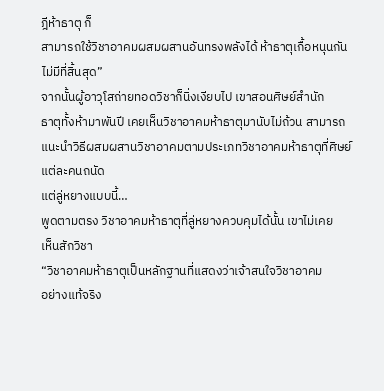ฎีห้าธาตุ ก็
สามารถใช้วิชาอาคมผสมผสานอันทรงพลังได้ ห้าธาตุเกื้อหนุนกัน
ไม่มีที่สิ้นสุด”
จากนั้นผู้อาวุโสถ่ายทอดวิชาก็นิ่งเงียบไป เขาสอนศิษย์สำนัก
ธาตุทั้งห้ามาพันปี เคยเห็นวิชาอาคมห้าธาตุมานับไม่ถ้วน สามารถ
แนะนำวิธีผสมผสานวิชาอาคมตามประเภทวิชาอาคมห้าธาตุที่ศิษย์
แต่ละคนถนัด
แต่ลู่หยางแบบนี้…
พูดตามตรง วิชาอาคมห้าธาตุที่ลู่หยางควบคุมได้นั้น เขาไม่เคย
เห็นสักวิชา
“วิชาอาคมห้าธาตุเป็นหลักฐานที่แสดงว่าเจ้าสนใจวิชาอาคม
อย่างแท้จริง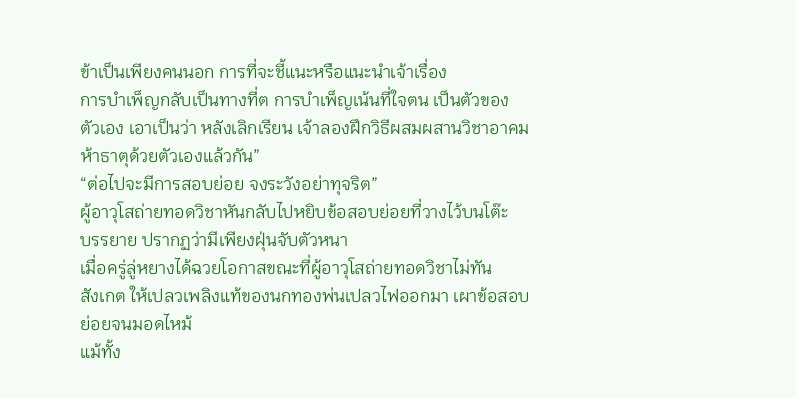ข้าเป็นเพียงคนนอก การที่จะชี้แนะหรือแนะนำเจ้าเรื่อง
การบำเพ็ญกลับเป็นทางที่ต การบำเพ็ญเน้นที่ใจตน เป็นตัวของ
ตัวเอง เอาเป็นว่า หลังเลิกเรียน เจ้าลองฝึกวิธีผสมผสานวิชาอาคม
ห้าธาตุด้วยตัวเองแล้วกัน”
“ต่อไปจะมีการสอบย่อย จงระวังอย่าทุจริต”
ผู้อาวุโสถ่ายทอดวิชาหันกลับไปหยิบข้อสอบย่อยที่วางไว้บนโต๊ะ
บรรยาย ปรากฏว่ามีเพียงฝุ่นจับตัวหนา
เมื่อครู่ลู่หยางได้ฉวยโอกาสขณะที่ผู้อาวุโสถ่ายทอดวิชาไม่ทัน
สังเกต ให้เปลวเพลิงแท้ของนกทองพ่นเปลวไฟออกมา เผาข้อสอบ
ย่อยจนมอดไหม้
แม้ทั้ง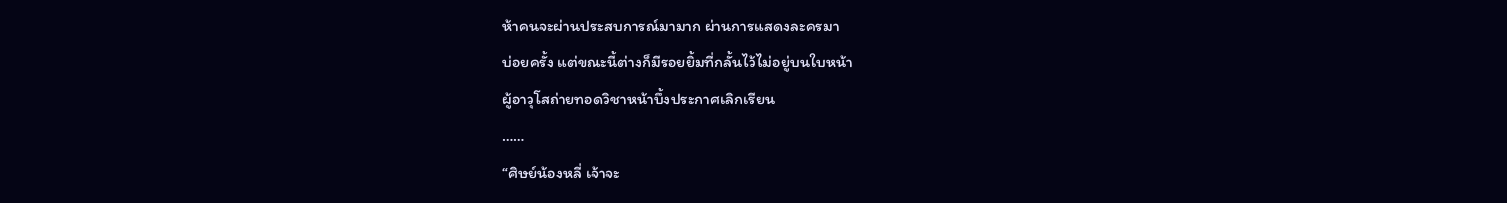ห้าคนจะผ่านประสบการณ์มามาก ผ่านการแสดงละครมา
บ่อยครั้ง แต่ขณะนี้ต่างก็มีรอยยิ้มที่กลั้นไว้ไม่อยู่บนใบหน้า
ผู้อาวุโสถ่ายทอดวิชาหน้าบึ้งประกาศเลิกเรียน
……
“ศิษย์น้องหลี่ เจ้าจะ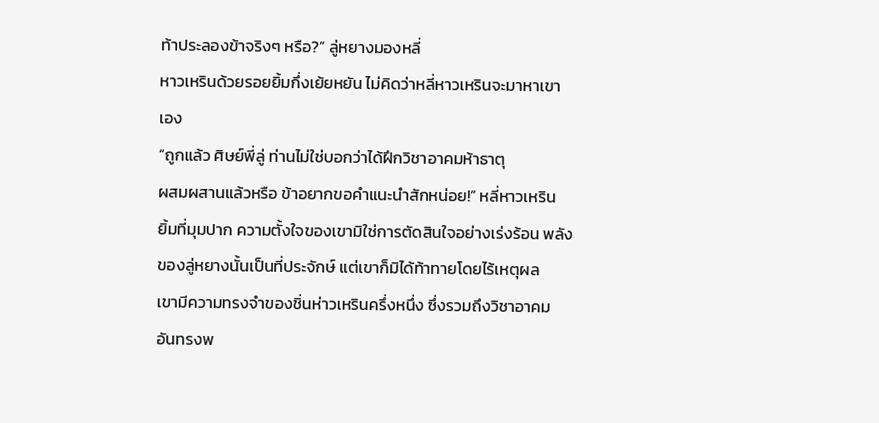ท้าประลองข้าจริงๆ หรือ?” ลู่หยางมองหลี่
หาวเหรินด้วยรอยยิ้มกึ่งเย้ยหยัน ไม่คิดว่าหลี่หาวเหรินจะมาหาเขา
เอง
“ถูกแล้ว ศิษย์พี่ลู่ ท่านไม่ใช่บอกว่าได้ฝึกวิชาอาคมห้าธาตุ
ผสมผสานแล้วหรือ ข้าอยากขอคำแนะนำสักหน่อย!” หลี่หาวเหริน
ยิ้มที่มุมปาก ความตั้งใจของเขามิใช่การตัดสินใจอย่างเร่งร้อน พลัง
ของลู่หยางนั้นเป็นที่ประจักษ์ แต่เขาก็มิได้ท้าทายโดยไร้เหตุผล
เขามีความทรงจำของชิ่นห่าวเหรินครึ่งหนึ่ง ซึ่งรวมถึงวิชาอาคม
อันทรงพ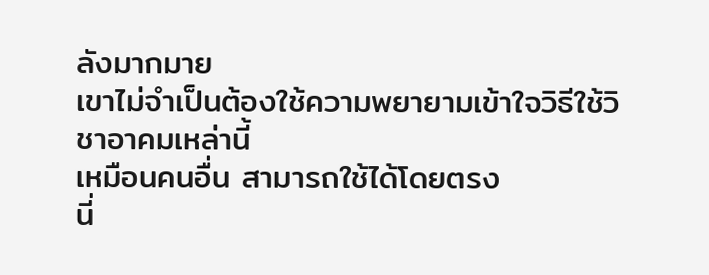ลังมากมาย
เขาไม่จำเป็นต้องใช้ความพยายามเข้าใจวิธีใช้วิชาอาคมเหล่านี้
เหมือนคนอื่น สามารถใช้ได้โดยตรง
นี่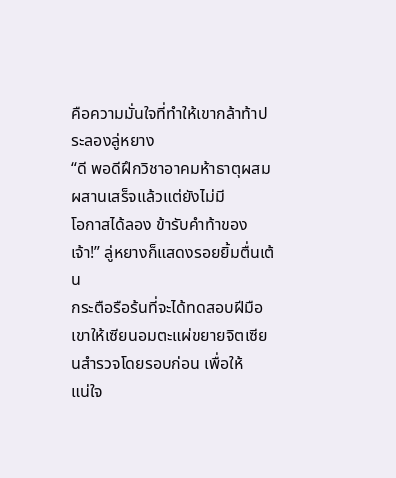คือความมั่นใจที่ทำให้เขากล้าท้าประลองลู่หยาง
“ดี พอดีฝึกวิชาอาคมห้าธาตุผสมผสานเสร็จแล้วแต่ยังไม่มี
โอกาสได้ลอง ข้ารับคำท้าของเจ้า!” ลู่หยางก็แสดงรอยยิ้มตื่นเต้น
กระตือรือร้นที่จะได้ทดสอบฝีมือ
เขาให้เซียนอมตะแผ่ขยายจิตเซียนสำรวจโดยรอบก่อน เพื่อให้
แน่ใจ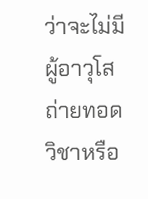ว่าจะไม่มีผู้อาวุโสถ่ายทอดวิชาหรือ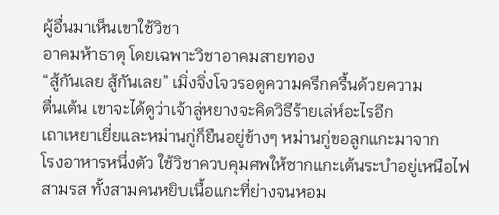ผู้อื่นมาเห็นเขาใช้วิชา
อาคมห้าธาตุ โดยเฉพาะวิชาอาคมสายทอง
“สู้กันเลย สู้กันเลย” เมิ่งจิ่งโจวรอดูความครึกครื้นด้วยความ
ตื่นเต้น เขาจะได้ดูว่าเจ้าลู่หยางจะคิดวิธีร้ายเล่ห์อะไรอีก
เถาเหยาเยี่ยและหม่านกู่ก็ยืนอยู่ข้างๆ หม่านกู่ขอลูกแกะมาจาก
โรงอาหารหนึ่งตัว ใช้วิชาควบคุมศพให้ซากแกะเต้นระบำอยู่เหนือไฟ
สามรส ทั้งสามคนหยิบเนื้อแกะที่ย่างจนหอม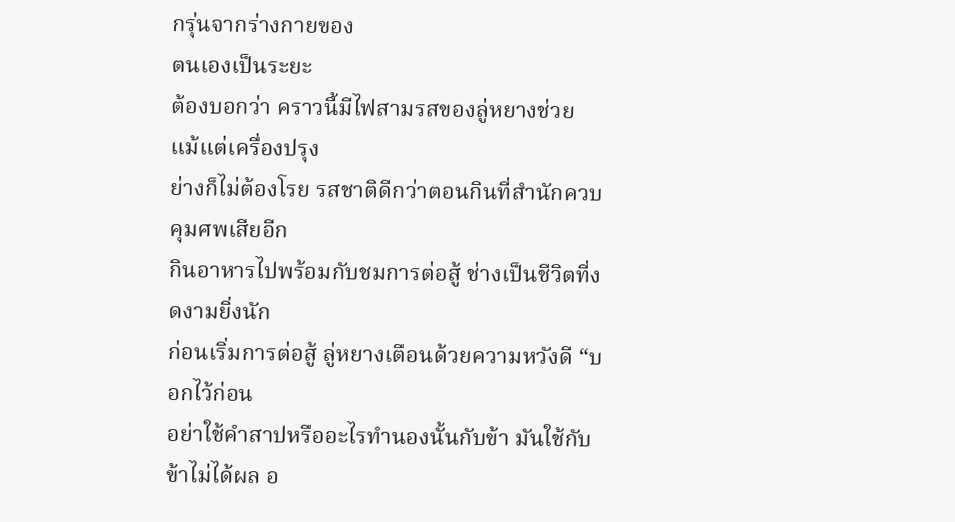กรุ่นจากร่างกายของ
ตนเองเป็นระยะ
ต้องบอกว่า คราวนี้มีไฟสามรสของลู่หยางช่วย แม้แต่เครื่องปรุง
ย่างก็ไม่ต้องโรย รสชาติดีกว่าตอนกินที่สำนักควบคุมศพเสียอีก
กินอาหารไปพร้อมกับชมการต่อสู้ ช่างเป็นชีวิตที่งดงามยิ่งนัก
ก่อนเริ่มการต่อสู้ ลู่หยางเตือนด้วยความหวังดี “บอกไว้ก่อน
อย่าใช้คำสาปหรืออะไรทำนองนั้นกับข้า มันใช้กับข้าไม่ได้ผล อ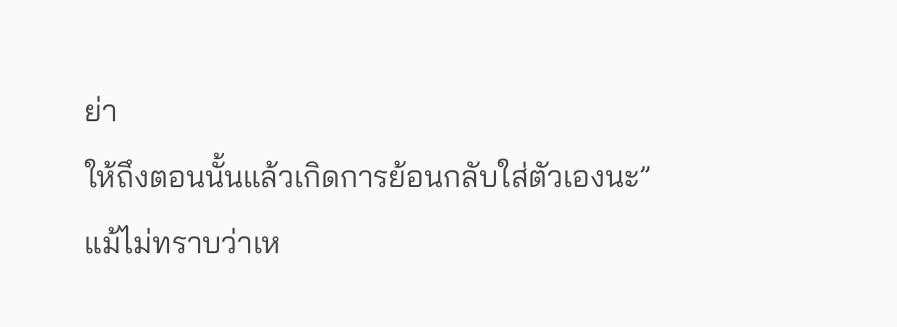ย่า
ให้ถึงตอนนั้นแล้วเกิดการย้อนกลับใส่ตัวเองนะ”
แม้ไม่ทราบว่าเห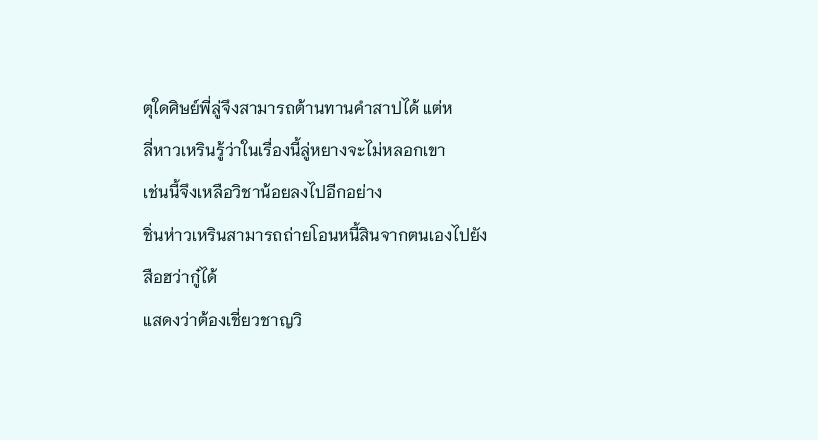ตุใดศิษย์พี่ลู่จึงสามารถต้านทานคำสาปได้ แต่ห
ลี่หาวเหรินรู้ว่าในเรื่องนี้ลู่หยางจะไม่หลอกเขา
เช่นนี้จึงเหลือวิชาน้อยลงไปอีกอย่าง
ชิ่นห่าวเหรินสามารถถ่ายโอนหนี้สินจากตนเองไปยังสือฮว่ากู๋ได้
แสดงว่าต้องเชี่ยวชาญวิ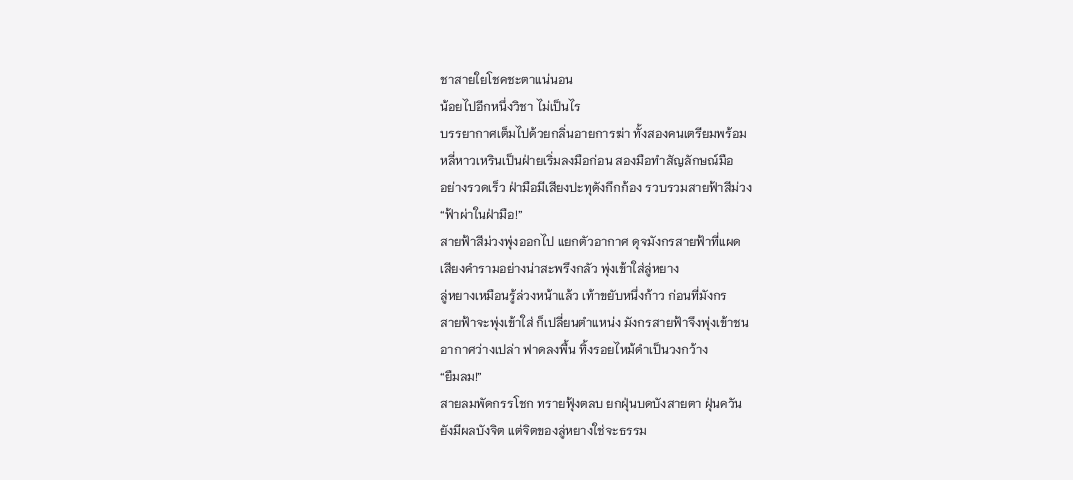ชาสายใยโชคชะตาแน่นอน
น้อยไปอีกหนึ่งวิชา ไม่เป็นไร
บรรยากาศเต็มไปด้วยกลิ่นอายการฆ่า ทั้งสองคนเตรียมพร้อม
หลี่หาวเหรินเป็นฝ่ายเริ่มลงมือก่อน สองมือทำสัญลักษณ์มือ
อย่างรวดเร็ว ฝ่ามือมีเสียงปะทุดังกึกก้อง รวบรวมสายฟ้าสีม่วง
“ฟ้าผ่าในฝ่ามือ!”
สายฟ้าสีม่วงพุ่งออกไป แยกตัวอากาศ ดุจมังกรสายฟ้าที่แผด
เสียงคำรามอย่างน่าสะพรึงกลัว พุ่งเข้าใส่ลู่หยาง
ลู่หยางเหมือนรู้ล่วงหน้าแล้ว เท้าขยับหนึ่งก้าว ก่อนที่มังกร
สายฟ้าจะพุ่งเข้าใส่ ก็เปลี่ยนตำแหน่ง มังกรสายฟ้าจึงพุ่งเข้าชน
อากาศว่างเปล่า ฟาดลงพื้น ทิ้งรอยไหม้ดำเป็นวงกว้าง
“ยืมลม!”
สายลมพัดกรรโชก ทรายฟุ้งตลบ ยกฝุ่นบดบังสายตา ฝุ่นควัน
ยังมีผลบังจิต แต่จิตของลู่หยางใช่จะธรรม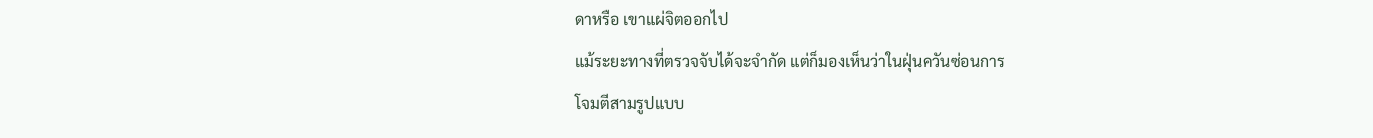ดาหรือ เขาแผ่จิตออกไป
แม้ระยะทางที่ตรวจจับได้จะจำกัด แต่ก็มองเห็นว่าในฝุ่นควันซ่อนการ
โจมตีสามรูปแบบ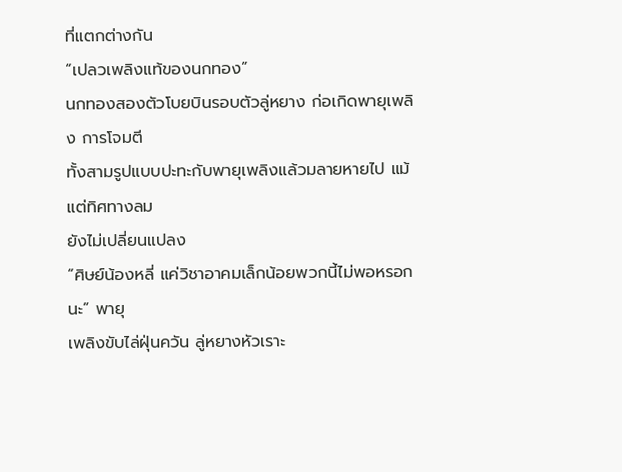ที่แตกต่างกัน
“เปลวเพลิงแท้ของนกทอง”
นกทองสองตัวโบยบินรอบตัวลู่หยาง ก่อเกิดพายุเพลิง การโจมตี
ทั้งสามรูปแบบปะทะกับพายุเพลิงแล้วมลายหายไป แม้แต่ทิศทางลม
ยังไม่เปลี่ยนแปลง
“ศิษย์น้องหลี่ แค่วิชาอาคมเล็กน้อยพวกนี้ไม่พอหรอกนะ” พายุ
เพลิงขับไล่ฝุ่นควัน ลู่หยางหัวเราะ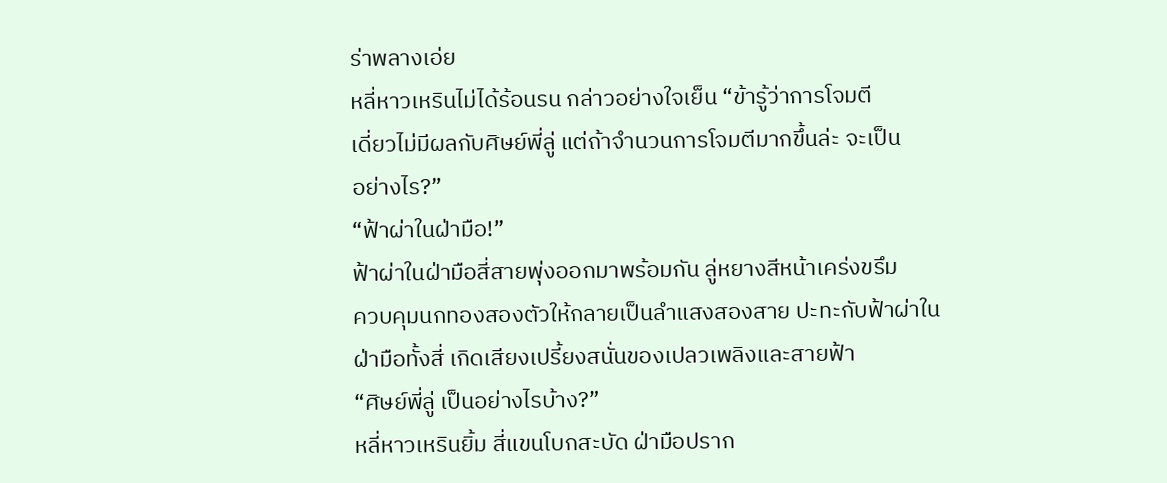ร่าพลางเอ่ย
หลี่หาวเหรินไม่ได้ร้อนรน กล่าวอย่างใจเย็น “ข้ารู้ว่าการโจมตี
เดี่ยวไม่มีผลกับศิษย์พี่ลู่ แต่ถ้าจำนวนการโจมตีมากขึ้นล่ะ จะเป็น
อย่างไร?”
“ฟ้าผ่าในฝ่ามือ!”
ฟ้าผ่าในฝ่ามือสี่สายพุ่งออกมาพร้อมกัน ลู่หยางสีหน้าเคร่งขรึม
ควบคุมนกทองสองตัวให้กลายเป็นลำแสงสองสาย ปะทะกับฟ้าผ่าใน
ฝ่ามือทั้งสี่ เกิดเสียงเปรี้ยงสนั่นของเปลวเพลิงและสายฟ้า
“ศิษย์พี่ลู่ เป็นอย่างไรบ้าง?”
หลี่หาวเหรินยิ้ม สี่แขนโบกสะบัด ฝ่ามือปราก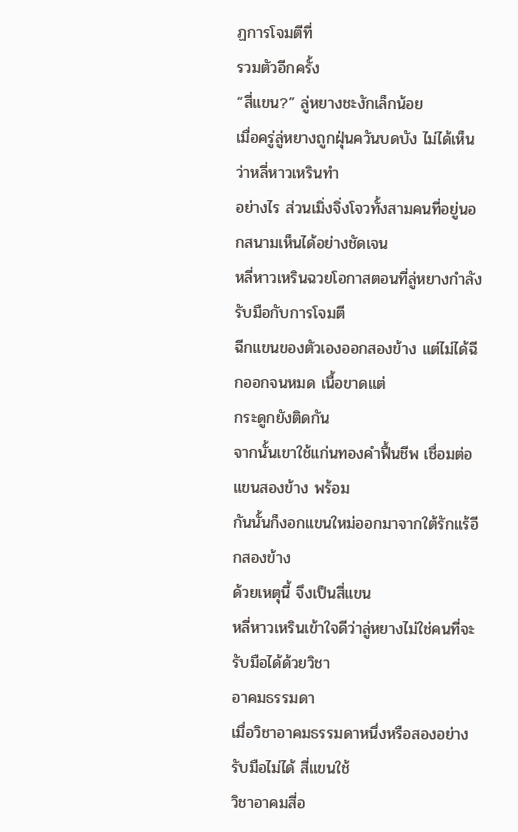ฏการโจมตีที่
รวมตัวอีกครั้ง
“สี่แขน?” ลู่หยางชะงักเล็กน้อย
เมื่อครู่ลู่หยางถูกฝุ่นควันบดบัง ไม่ได้เห็นว่าหลี่หาวเหรินทำ
อย่างไร ส่วนเมิ่งจิ่งโจวทั้งสามคนที่อยู่นอกสนามเห็นได้อย่างชัดเจน
หลี่หาวเหรินฉวยโอกาสตอนที่ลู่หยางกำลังรับมือกับการโจมตี
ฉีกแขนของตัวเองออกสองข้าง แต่ไม่ได้ฉีกออกจนหมด เนื้อขาดแต่
กระดูกยังติดกัน
จากนั้นเขาใช้แก่นทองคำฟื้นชีพ เชื่อมต่อแขนสองข้าง พร้อม
กันนั้นก็งอกแขนใหม่ออกมาจากใต้รักแร้อีกสองข้าง
ด้วยเหตุนี้ จึงเป็นสี่แขน
หลี่หาวเหรินเข้าใจดีว่าลู่หยางไม่ใช่คนที่จะรับมือได้ด้วยวิชา
อาคมธรรมดา
เมื่อวิชาอาคมธรรมดาหนึ่งหรือสองอย่างรับมือไม่ได้ สี่แขนใช้
วิชาอาคมสี่อ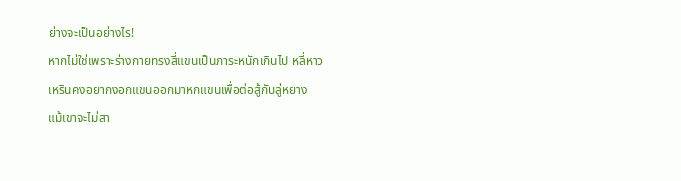ย่างจะเป็นอย่างไร!
หากไม่ใช่เพราะร่างกายทรงสี่แขนเป็นภาระหนักเกินไป หลี่หาว
เหรินคงอยากงอกแขนออกมาหกแขนเพื่อต่อสู้กับลู่หยาง
แม้เขาจะไม่สา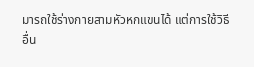มารถใช้ร่างกายสามหัวหกแขนได้ แต่การใช้วิธี
อื่น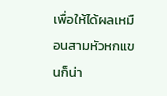เพื่อให้ได้ผลเหมือนสามหัวหกแขนก็น่า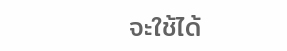จะใช้ได้